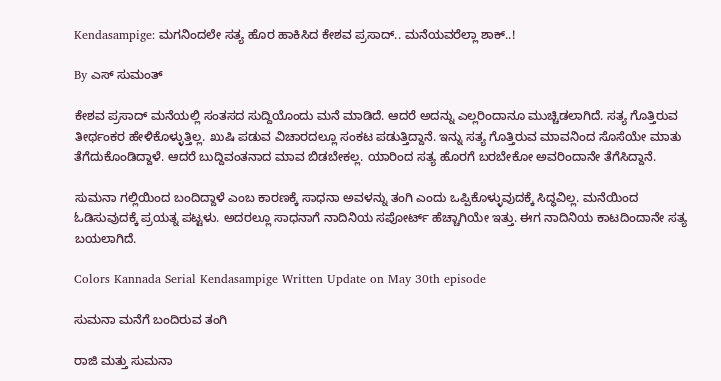Kendasampige: ಮಗನಿಂದಲೇ ಸತ್ಯ ಹೊರ ಹಾಕಿಸಿದ ಕೇಶವ ಪ್ರಸಾದ್.. ಮನೆಯವರೆಲ್ಲಾ ಶಾಕ್..!

By ಎಸ್ ಸುಮಂತ್

ಕೇಶವ ಪ್ರಸಾದ್ ಮನೆಯಲ್ಲಿ ಸಂತಸದ ಸುದ್ದಿಯೊಂದು ಮನೆ ಮಾಡಿದೆ. ಆದರೆ ಅದನ್ನು ಎಲ್ಲರಿಂದಾನೂ ಮುಚ್ಚಿಡಲಾಗಿದೆ. ಸತ್ಯ ಗೊತ್ತಿರುವ ತೀರ್ಥಂಕರ ಹೇಳಿಕೊಳ್ಳುತ್ತಿಲ್ಲ. ಖುಷಿ ಪಡುವ ವಿಚಾರದಲ್ಲೂ ಸಂಕಟ ಪಡುತ್ತಿದ್ದಾನೆ. ಇನ್ನು ಸತ್ಯ ಗೊತ್ತಿರುವ ಮಾವನಿಂದ ಸೊಸೆಯೇ ಮಾತು ತೆಗೆದುಕೊಂಡಿದ್ದಾಳೆ. ಆದರೆ ಬುದ್ದಿವಂತನಾದ ಮಾವ ಬಿಡಬೇಕಲ್ಲ. ಯಾರಿಂದ ಸತ್ಯ ಹೊರಗೆ ಬರಬೇಕೋ ಅವರಿಂದಾನೇ ತೆಗೆಸಿದ್ದಾನೆ.

ಸುಮನಾ ಗಲ್ಲಿಯಿಂದ ಬಂದಿದ್ದಾಳೆ‌ ಎಂಬ ಕಾರಣಕ್ಕೆ ಸಾಧನಾ ಅವಳನ್ನು ತಂಗಿ ಎಂದು ಒಪ್ಪಿಕೊಳ್ಳುವುದಕ್ಕೆ ಸಿದ್ಧವಿಲ್ಲ. ಮನೆಯಿಂದ ಓಡಿಸುವುದಕ್ಕೆ ಪ್ರಯತ್ನ ಪಟ್ಟಳು. ಅದರಲ್ಲೂ ಸಾಧನಾಗೆ ನಾದಿನಿಯ ಸಪೋರ್ಟ್ ಹೆಚ್ಚಾಗಿಯೇ ಇತ್ತು. ಈಗ ನಾದಿನಿಯ ಕಾಟದಿಂದಾನೇ ಸತ್ಯ ಬಯಲಾಗಿದೆ.

Colors Kannada Serial Kendasampige Written Update on May 30th episode

ಸುಮನಾ ಮನೆಗೆ ಬಂದಿರುವ ತಂಗಿ

ರಾಜಿ ಮತ್ತು ಸುಮನಾ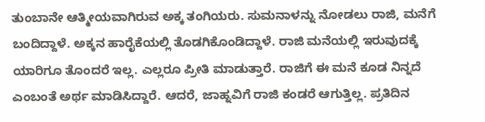ತುಂಬಾನೇ ಆತ್ಮೀಯವಾಗಿರುವ ಅಕ್ಕ ತಂಗಿಯರು. ಸುಮನಾಳನ್ನು ನೋಡಲು ರಾಜಿ, ಮನೆಗೆ ಬಂದಿದ್ದಾಳೆ. ಅಕ್ಕನ ಹಾರೈಕೆಯಲ್ಲಿ ತೊಡಗಿಕೊಂಡಿದ್ದಾಳೆ. ರಾಜಿ ಮನೆಯಲ್ಲಿ ಇರುವುದಕ್ಕೆ ಯಾರಿಗೂ ತೊಂದರೆ ಇಲ್ಲ. ಎಲ್ಲರೂ ಪ್ರೀತಿ ಮಾಡುತ್ತಾರೆ. ರಾಜಿಗೆ ಈ ಮನೆ ಕೂಡ ನಿನ್ನದೆ ಎಂಬಂತೆ ಅರ್ಥ ಮಾಡಿಸಿದ್ದಾರೆ. ಆದರೆ, ಜಾಹ್ನವಿಗೆ ರಾಜಿ ಕಂಡರೆ ಆಗುತ್ತಿಲ್ಲ. ಪ್ರತಿದಿನ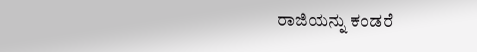ರಾಜಿಯನ್ನು ಕಂಡರೆ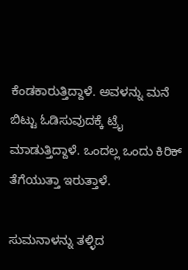ಕೆಂಡಕಾರುತ್ತಿದ್ದಾಳೆ. ಅವಳನ್ನು ಮನೆ ಬಿಟ್ಟು ಓಡಿಸುವುದಕ್ಕೆ ಟ್ರೈ ಮಾಡುತ್ತಿದ್ದಾಳೆ. ಒಂದಲ್ಲ ಒಂದು ಕಿರಿಕ್ ತೆಗೆಯುತ್ತಾ ಇರುತ್ತಾಳೆ.

ಸುಮನಾಳನ್ನು ತಳ್ಳಿದ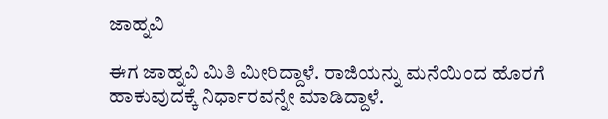ಜಾಹ್ನವಿ

ಈಗ ಜಾಹ್ನವಿ ಮಿತಿ ಮೀರಿದ್ದಾಳೆ. ರಾಜಿಯನ್ನು ಮನೆಯಿಂದ ಹೊರಗೆ ಹಾಕುವುದಕ್ಕೆ ನಿರ್ಧಾರವನ್ನೇ ಮಾಡಿದ್ದಾಳೆ.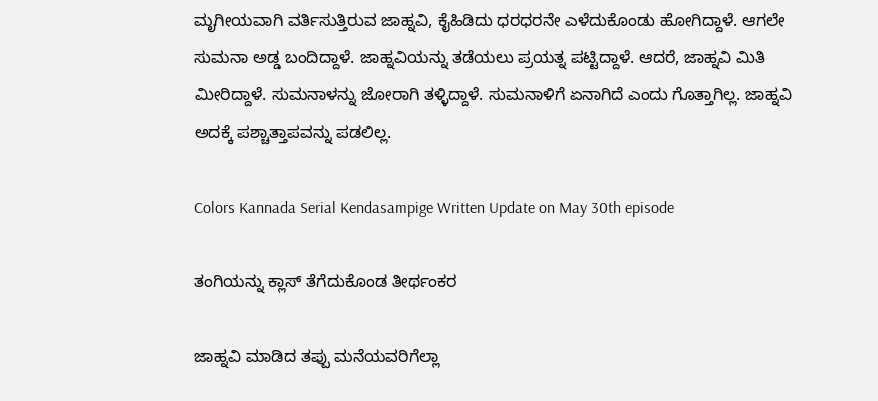ಮೃಗೀಯವಾಗಿ ವರ್ತಿಸುತ್ತಿರುವ ಜಾಹ್ನವಿ, ಕೈಹಿಡಿದು ಧರಧರನೇ ಎಳೆದುಕೊಂಡು ಹೋಗಿದ್ದಾಳೆ. ಆಗಲೇ ಸುಮನಾ ಅಡ್ಡ ಬಂದಿದ್ದಾಳೆ. ಜಾಹ್ನವಿಯನ್ನು ತಡೆಯಲು ಪ್ರಯತ್ನ ಪಟ್ಟಿದ್ದಾಳೆ. ಆದರೆ, ಜಾಹ್ನವಿ ಮಿತಿ ಮೀರಿದ್ದಾಳೆ. ಸುಮನಾಳನ್ನು ಜೋರಾಗಿ ತಳ್ಳಿದ್ದಾಳೆ. ಸುಮನಾಳಿಗೆ ಏನಾಗಿದೆ ಎಂದು ಗೊತ್ತಾಗಿಲ್ಲ. ಜಾಹ್ನವಿ ಅದಕ್ಕೆ ಪಶ್ಚಾತ್ತಾಪವನ್ನು ಪಡಲಿಲ್ಲ.

Colors Kannada Serial Kendasampige Written Update on May 30th episode

ತಂಗಿಯನ್ನು ಕ್ಲಾಸ್ ತೆಗೆದುಕೊಂಡ ತೀರ್ಥಂಕರ

ಜಾಹ್ನವಿ ಮಾಡಿದ ತಪ್ಪು ಮನೆಯವರಿಗೆಲ್ಲಾ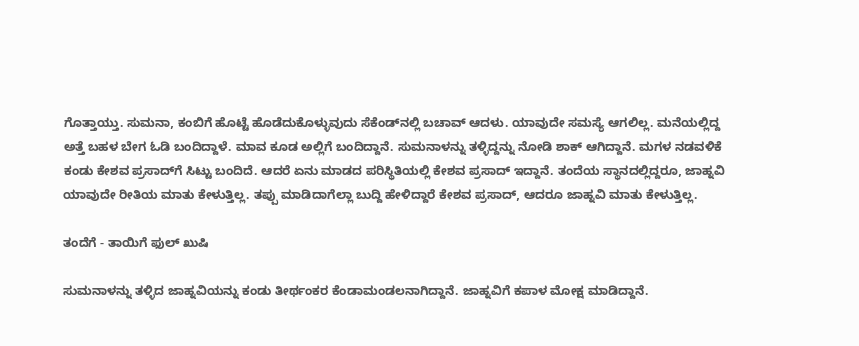ಗೊತ್ತಾಯ್ತು. ಸುಮನಾ, ಕಂಬಿಗೆ ಹೊಟ್ಟೆ ಹೊಡೆದುಕೊಳ್ಳುವುದು ಸೆಕೆಂಡ್‌ನಲ್ಲಿ ಬಚಾವ್ ಆದಳು. ಯಾವುದೇ ಸಮಸ್ಯೆ ಆಗಲಿಲ್ಲ. ಮನೆಯಲ್ಲಿದ್ದ ಅತ್ತೆ ಬಹಳ ಬೇಗ ಓಡಿ ಬಂದಿದ್ದಾಳೆ. ಮಾವ ಕೂಡ ಅಲ್ಲಿಗೆ ಬಂದಿದ್ದಾನೆ. ಸುಮನಾಳನ್ನು ತಳ್ಳಿದ್ದನ್ನು ನೋಡಿ ಶಾಕ್ ಆಗಿದ್ದಾನೆ. ಮಗಳ ನಡವಳಿಕೆ ಕಂಡು ಕೇಶವ ಪ್ರಸಾದ್‌ಗೆ ಸಿಟ್ಟು ಬಂದಿದೆ. ಆದರೆ ಏನು ಮಾಡದ ಪರಿಸ್ಥಿತಿಯಲ್ಲಿ ಕೇಶವ ಪ್ರಸಾದ್ ಇದ್ದಾನೆ. ತಂದೆಯ ಸ್ಥಾನದಲ್ಲಿದ್ದರೂ, ಜಾಹ್ನವಿ ಯಾವುದೇ ರೀತಿಯ ಮಾತು ಕೇಳುತ್ತಿಲ್ಲ. ತಪ್ಪು ಮಾಡಿದಾಗೆಲ್ಲಾ ಬುದ್ದಿ ಹೇಳಿದ್ದಾರೆ ಕೇಶವ ಪ್ರಸಾದ್, ಆದರೂ ಜಾಹ್ನವಿ ಮಾತು ಕೇಳುತ್ತಿಲ್ಲ.

ತಂದೆಗೆ - ತಾಯಿಗೆ ಫುಲ್ ಖುಷಿ

ಸುಮನಾಳನ್ನು ತಳ್ಳಿದ ಜಾಹ್ನವಿಯನ್ನು ಕಂಡು ತೀರ್ಥಂಕರ ಕೆಂಡಾಮಂಡಲನಾಗಿದ್ದಾನೆ. ಜಾಹ್ನವಿಗೆ ಕಪಾಳ ಮೋಕ್ಷ ಮಾಡಿದ್ದಾನೆ.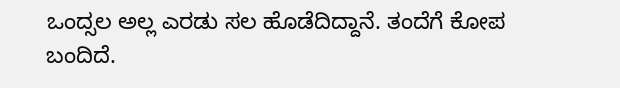ಒಂದ್ಸಲ ಅಲ್ಲ ಎರಡು ಸಲ ಹೊಡೆದಿದ್ದಾನೆ. ತಂದೆಗೆ ಕೋಪ ಬಂದಿದೆ.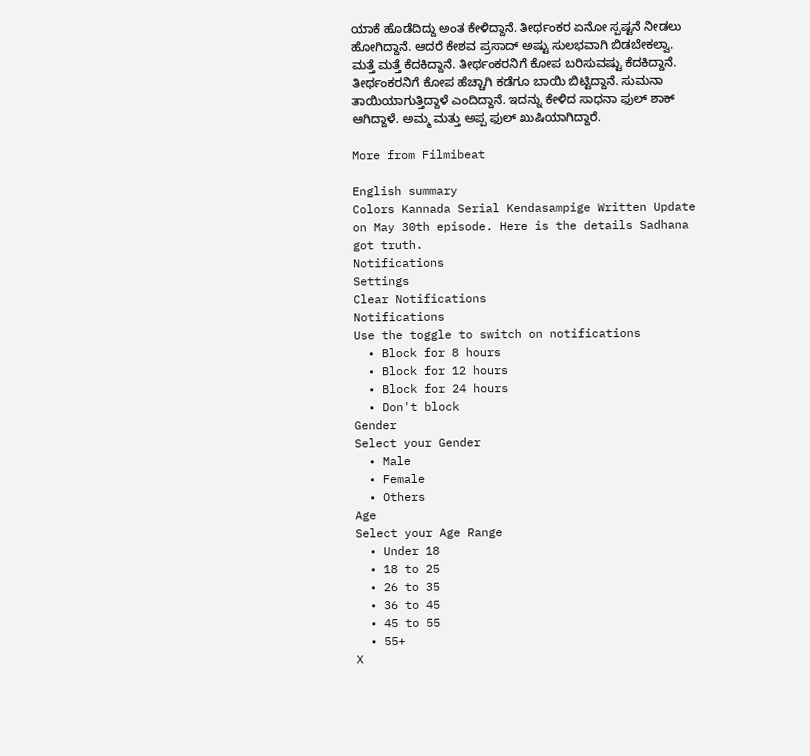ಯಾಕೆ ಹೊಡೆದಿದ್ದು ಅಂತ ಕೇಳಿದ್ದಾನೆ. ತೀರ್ಥಂಕರ ಏನೋ ಸ್ಪಷ್ಟನೆ ನೀಡಲು ಹೋಗಿದ್ದಾನೆ. ಆದರೆ ಕೇಶವ ಪ್ರಸಾದ್ ಅಷ್ಟು ಸುಲಭವಾಗಿ ಬಿಡಬೇಕಲ್ವಾ. ಮತ್ತೆ ಮತ್ತೆ ಕೆದಕಿದ್ದಾನೆ. ತೀರ್ಥಂಕರನಿಗೆ ಕೋಪ ಬರಿಸುವಷ್ಟು ಕೆದಕಿದ್ದಾನೆ. ತೀರ್ಥಂಕರನಿಗೆ ಕೋಪ ಹೆಚ್ಚಾಗಿ ಕಡೆಗೂ ಬಾಯಿ ಬಿಟ್ಟಿದ್ದಾನೆ. ಸುಮನಾ ತಾಯಿಯಾಗುತ್ತಿದ್ದಾಳೆ ಎಂದಿದ್ದಾನೆ‌. ಇದನ್ನು ಕೇಳಿದ ಸಾಧನಾ ಫುಲ್ ಶಾಕ್ ಆಗಿದ್ದಾಳೆ. ಅಮ್ಮ ಮತ್ತು ಅಪ್ಪ ಫುಲ್ ಖುಷಿಯಾಗಿದ್ದಾರೆ.

More from Filmibeat

English summary
Colors Kannada Serial Kendasampige Written Update on May 30th episode. Here is the details Sadhana got truth.
Notifications
Settings
Clear Notifications
Notifications
Use the toggle to switch on notifications
  • Block for 8 hours
  • Block for 12 hours
  • Block for 24 hours
  • Don't block
Gender
Select your Gender
  • Male
  • Female
  • Others
Age
Select your Age Range
  • Under 18
  • 18 to 25
  • 26 to 35
  • 36 to 45
  • 45 to 55
  • 55+
X